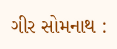ગીર સોમનાથ :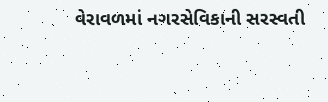વેરાવળમાં નગરસેવિકાની સરસ્વતી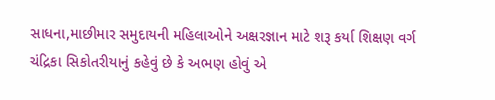સાધના,માછીમાર સમુદાયની મહિલાઓને અક્ષરજ્ઞાન માટે શરૂ કર્યા શિક્ષણ વર્ગ
ચંદ્રિકા સિકોતરીયાનું કહેવું છે કે અભણ હોવું એ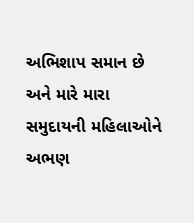અભિશાપ સમાન છે અને મારે મારા સમુદાયની મહિલાઓને અભણ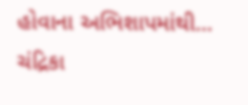હોવાના અભિશાપમાંથી…
ચંદ્રિકા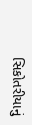સિકોતરીયાનું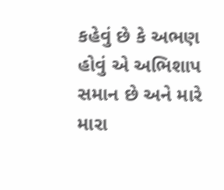કહેવું છે કે અભણ હોવું એ અભિશાપ સમાન છે અને મારે મારા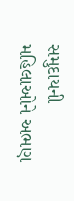સમુદાયની મહિલાઓને અભણ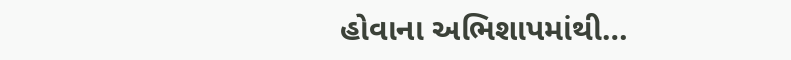હોવાના અભિશાપમાંથી…